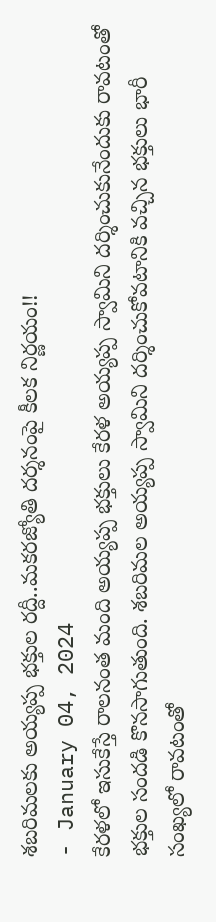శబరిమలకు అయ్యప్ప భక్తుల రద్దీ..మకరజ్యోతి దర్శనంపై కీలక నిర్ణయం!!
- January 04, 2024
కేరళలో ఇసుకేస్తే రాలనంత మంది అయ్యప్ప భక్తులు కేరళ అయ్యప్ప స్వామిని దర్శించుకునేందుకు రావటంతో భక్తుల సందడి కొనసాగుతుంది. శబరిమల అయ్యప్ప స్వామిని దర్శించుకోవటానికి వచ్చిన భక్తులు భారీ సంఖ్యలో రావటంతో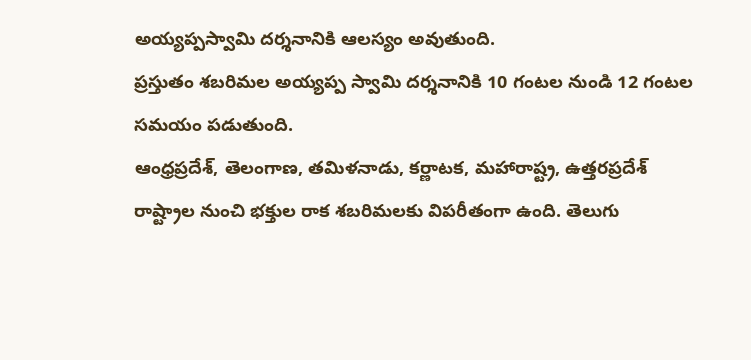అయ్యప్పస్వామి దర్శనానికి ఆలస్యం అవుతుంది.
ప్రస్తుతం శబరిమల అయ్యప్ప స్వామి దర్శనానికి 10 గంటల నుండి 12 గంటల సమయం పడుతుంది.
ఆంధ్రప్రదేశ్, తెలంగాణ, తమిళనాడు, కర్ణాటక, మహారాష్ట్ర, ఉత్తరప్రదేశ్ రాష్ట్రాల నుంచి భక్తుల రాక శబరిమలకు విపరీతంగా ఉంది. తెలుగు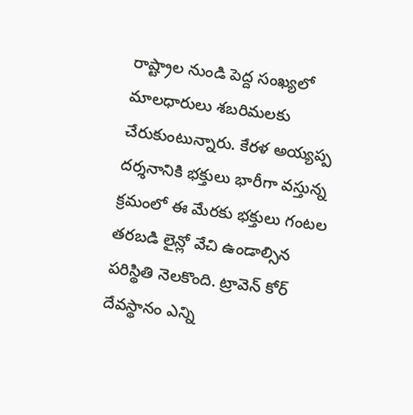రాష్ట్రాల నుండి పెద్ద సంఖ్యలో మాలధారులు శబరిమలకు చేరుకుంటున్నారు. కేరళ అయ్యప్ప దర్శనానికి భక్తులు భారీగా వస్తున్న క్రమంలో ఈ మేరకు భక్తులు గంటల తరబడి లైన్లో వేచి ఉండాల్సిన పరిస్థితి నెలకొంది. ట్రావెన్ కోర్ దేవస్థానం ఎన్ని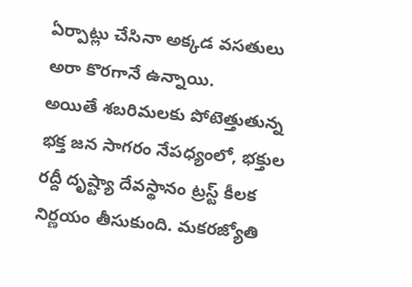ఏర్పాట్లు చేసినా అక్కడ వసతులు అరా కొరగానే ఉన్నాయి.
అయితే శబరిమలకు పోటెత్తుతున్న భక్త జన సాగరం నేపధ్యంలో, భక్తుల రద్దీ దృష్ట్యా దేవస్థానం ట్రస్ట్ కీలక నిర్ణయం తీసుకుంది. మకరజ్యోతి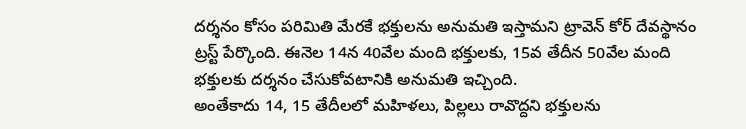దర్శనం కోసం పరిమితి మేరకే భక్తులను అనుమతి ఇస్తామని ట్రావెన్ కోర్ దేవస్థానం ట్రస్ట్ పేర్కొంది. ఈనెల 14న 40వేల మంది భక్తులకు, 15వ తేదీన 50వేల మంది భక్తులకు దర్శనం చేసుకోవటానికి అనుమతి ఇచ్చింది.
అంతేకాదు 14, 15 తేదీలలో మహిళలు, పిల్లలు రావొద్దని భక్తులను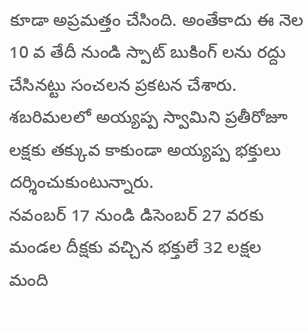కూడా అప్రమత్తం చేసింది. అంతేకాదు ఈ నెల 10 వ తేదీ నుండి స్పాట్ బుకింగ్ లను రద్దు చేసినట్టు సంచలన ప్రకటన చేశారు. శబరిమలలో అయ్యప్ప స్వామిని ప్రతీరోజూ లక్షకు తక్కువ కాకుండా అయ్యప్ప భక్తులు దర్శించుకుంటున్నారు.
నవంబర్ 17 నుండి డిసెంబర్ 27 వరకు మండల దీక్షకు వచ్చిన భక్తులే 32 లక్షల మంది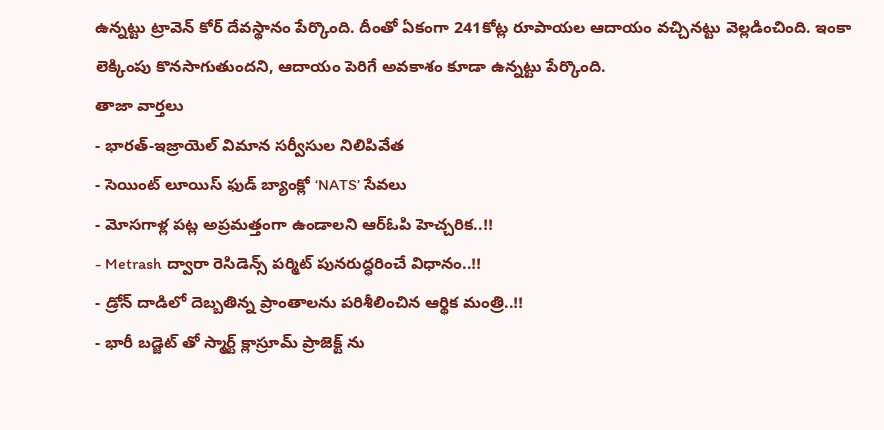ఉన్నట్టు ట్రావెన్ కోర్ దేవస్థానం పేర్కొంది. దీంతో ఏకంగా 241కోట్ల రూపాయల ఆదాయం వచ్చినట్టు వెల్లడించింది. ఇంకా లెక్కింపు కొనసాగుతుందని, ఆదాయం పెరిగే అవకాశం కూడా ఉన్నట్టు పేర్కొంది.
తాజా వార్తలు
- భారత్-ఇజ్రాయెల్ విమాన సర్వీసుల నిలిపివేత
- సెయింట్ లూయిస్ ఫుడ్ బ్యాంక్లో ‘NATS’ సేవలు
- మోసగాళ్ల పట్ల అప్రమత్తంగా ఉండాలని ఆర్ఓపి హెచ్చరిక..!!
- Metrash ద్వారా రెసిడెన్స్ పర్మిట్ పునరుద్ధరించే విధానం..!!
- డ్రోన్ దాడిలో దెబ్బతిన్న ప్రాంతాలను పరిశీలించిన ఆర్థిక మంత్రి..!!
- భారీ బడ్జెట్ తో స్మార్ట్ క్లాస్రూమ్ ప్రాజెక్ట్ ను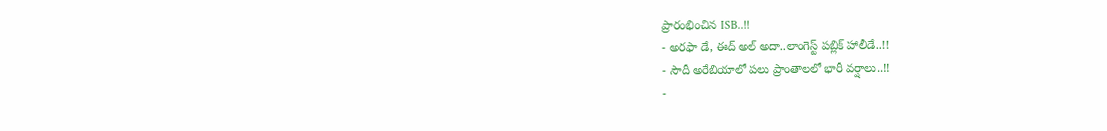ప్రారంభించిన ISB..!!
- అరఫా డే, ఈద్ అల్ అదా..లాంగెస్ట్ పబ్లిక్ హాలీడే..!!
- సౌదీ అరేబియాలో పలు ప్రాంతాలలో భారీ వర్షాలు..!!
-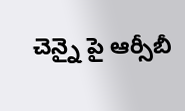చెన్నై పై ఆర్సీబీ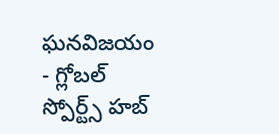ఘనవిజయం
- గ్లోబల్ స్పోర్ట్స్ హబ్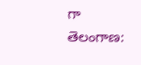గా తెలంగాణ: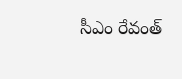సీఎం రేవంత్